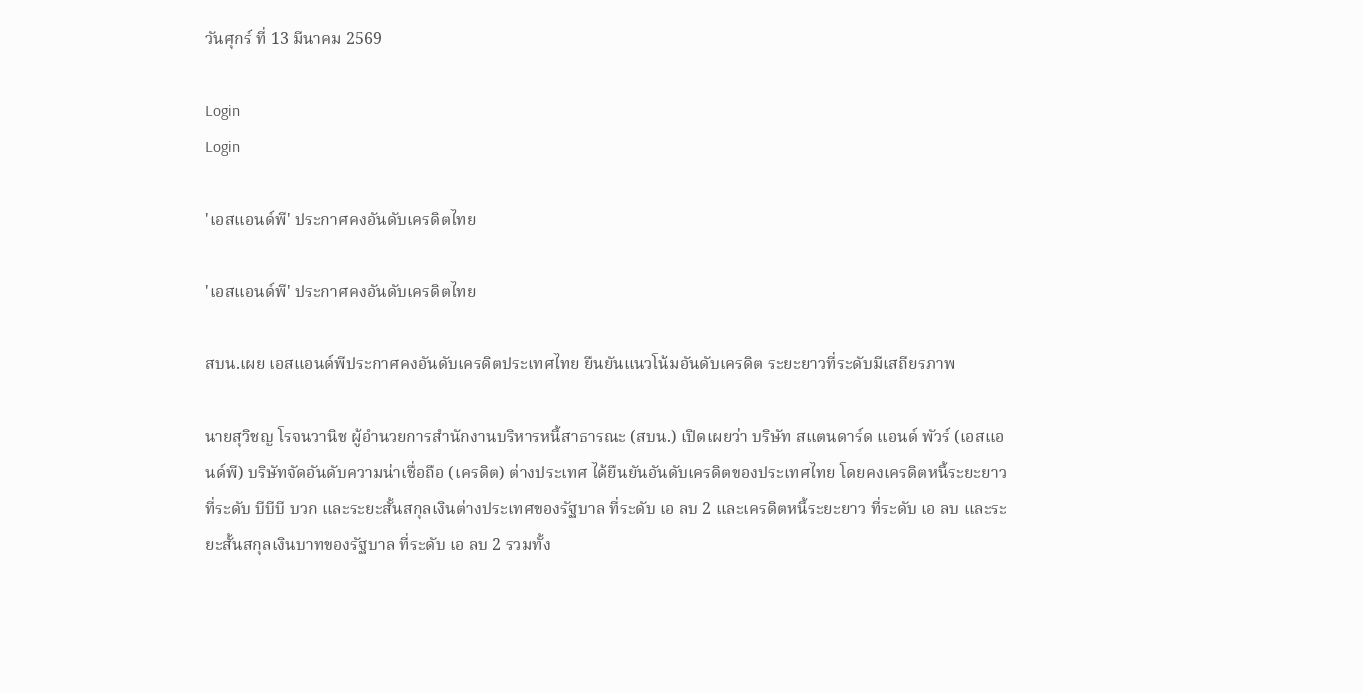วันศุกร์ ที่ 13 มีนาคม 2569

Login
Login

'เอสแอนด์พี' ประกาศคงอันดับเครดิตไทย

'เอสแอนด์พี' ประกาศคงอันดับเครดิตไทย

สบน.เผย เอสแอนด์พีประกาศคงอันดับเครดิตประเทศไทย ยืนยันแนวโน้มอันดับเครดิต ระยะยาวที่ระดับมีเสถียรภาพ

นายสุวิชญ โรจนวานิช ผู้อำนวยการสำนักงานบริหารหนี้สาธารณะ (สบน.) เปิดเผยว่า บริษัท สแตนดาร์ด แอนด์ พัวร์ (เอสแอนด์พี) บริษัทจัดอันดับความน่าเชื่อถือ (เครดิต) ต่างประเทศ ได้ยืนยันอันดับเครดิตของประเทศไทย โดยคงเครดิตหนี้ระยะยาว ที่ระดับ บีบีบี บวก และระยะสั้นสกุลเงินต่างประเทศของรัฐบาล ที่ระดับ เอ ลบ 2 และเครดิตหนี้ระยะยาว ที่ระดับ เอ ลบ และระยะสั้นสกุลเงินบาทของรัฐบาล ที่ระดับ เอ ลบ 2 รวมทั้ง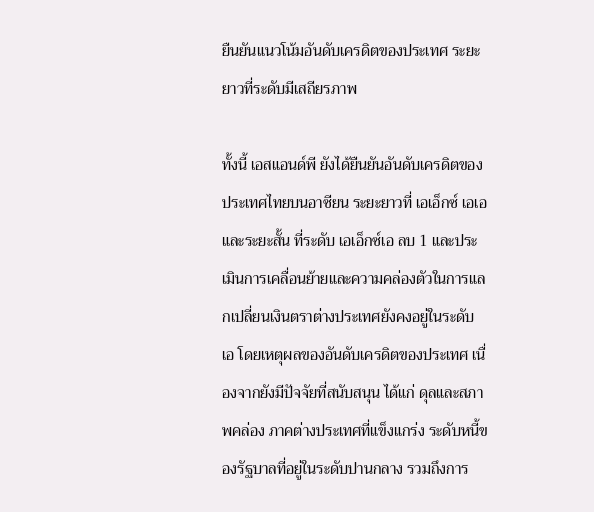ยืนยันแนวโน้มอันดับเครดิตของประเทศ ระยะยาวที่ระดับมีเสถียรภาพ

ทั้งนี้ เอสแอนด์พี ยังได้ยืนยันอันดับเครดิตของประเทศไทยบนอาซียน ระยะยาวที่ เอเอ็กซ์ เอเอ และระยะสั้น ที่ระดับ เอเอ็กซ์เอ ลบ 1 และประเมินการเคลื่อนย้ายและความคล่องตัวในการแลกเปลี่ยนเงินตราต่างประเทศยังคงอยู่ในระดับ เอ โดยเหตุผลของอันดับเครดิตของประเทศ เนื่องจากยังมีปัจจัยที่สนับสนุน ได้แก่ ดุลและสภาพคล่อง ภาคต่างประเทศที่แข็งแกร่ง ระดับหนี้ของรัฐบาลที่อยู่ในระดับปานกลาง รวมถึงการ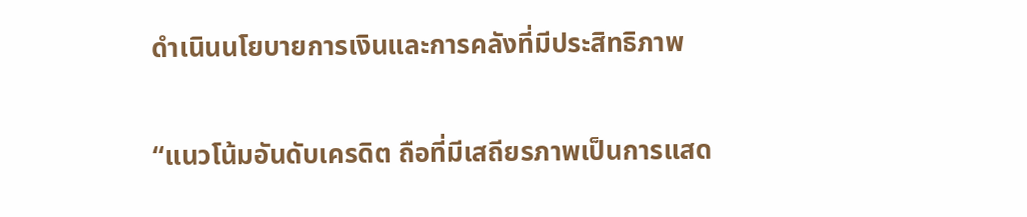ดำเนินนโยบายการเงินและการคลังที่มีประสิทธิภาพ

“แนวโน้มอันดับเครดิต ถือที่มีเสถียรภาพเป็นการแสด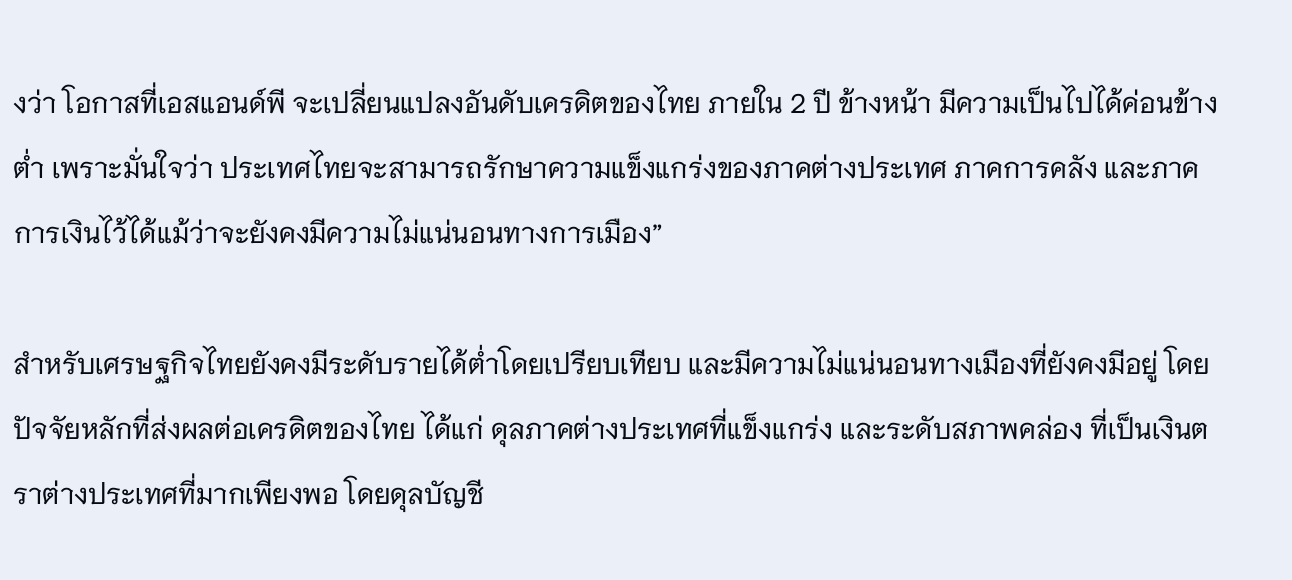งว่า โอกาสที่เอสแอนด์พี จะเปลี่ยนแปลงอันดับเครดิตของไทย ภายใน 2 ปี ข้างหน้า มีความเป็นไปได้ค่อนข้างต่ำ เพราะมั่นใจว่า ประเทศไทยจะสามารถรักษาความแข็งแกร่งของภาคต่างประเทศ ภาคการคลัง และภาคการเงินไว้ได้แม้ว่าจะยังคงมีความไม่แน่นอนทางการเมือง”

สำหรับเศรษฐกิจไทยยังคงมีระดับรายได้ต่ำโดยเปรียบเทียบ และมีความไม่แน่นอนทางเมืองที่ยังคงมีอยู่ โดยปัจจัยหลักที่ส่งผลต่อเครดิตของไทย ได้แก่ ดุลภาคต่างประเทศที่แข็งแกร่ง และระดับสภาพคล่อง ที่เป็นเงินตราต่างประเทศที่มากเพียงพอ โดยดุลบัญชี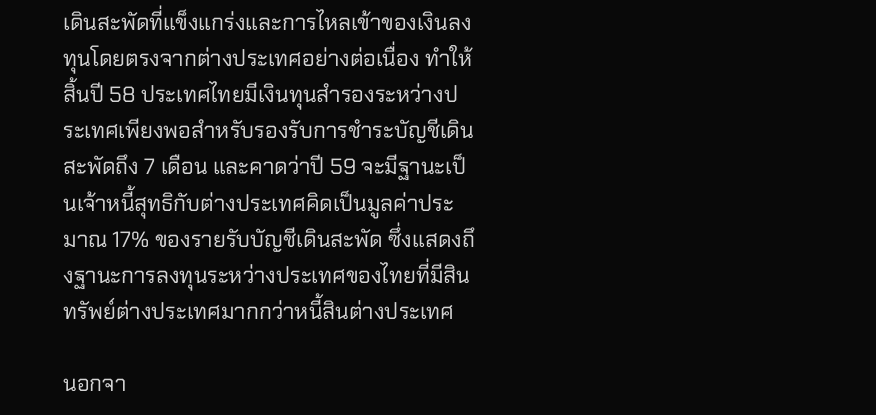เดินสะพัดที่แข็งแกร่งและการไหลเข้าของเงินลงทุนโดยตรงจากต่างประเทศอย่างต่อเนื่อง ทำให้สิ้นปี 58 ประเทศไทยมีเงินทุนสำรองระหว่างประเทศเพียงพอสำหรับรองรับการชำระบัญชีเดินสะพัดถึง 7 เดือน และคาดว่าปี 59 จะมีฐานะเป็นเจ้าหนี้สุทธิกับต่างประเทศคิดเป็นมูลค่าประมาณ 17% ของรายรับบัญชีเดินสะพัด ซึ่งแสดงถึงฐานะการลงทุนระหว่างประเทศของไทยที่มีสินทรัพย์ต่างประเทศมากกว่าหนี้สินต่างประเทศ

นอกจา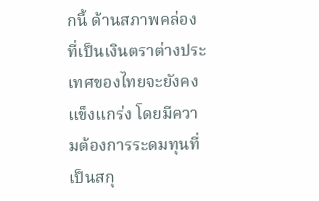กนี้ ด้านสภาพคล่องที่เป็นเงินตราต่างประเทศของไทยจะยังคงแข็งแกร่ง โดยมีความต้องการระดมทุนที่เป็นสกุ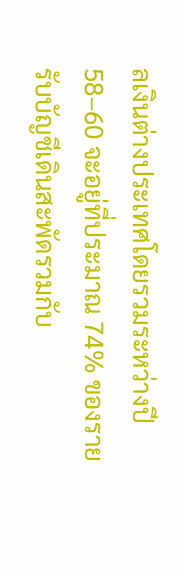ลเงินต่างประเทศโดยรวมระหว่างปี 58–60 จะอยู่ที่ประมาณ 74% ของรายรับบัญชีเดินสะพัดรวมกับ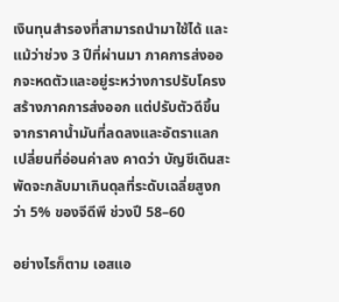เงินทุนสำรองที่สามารถนำมาใช้ได้ และแม้ว่าช่วง 3 ปีที่ผ่านมา ภาคการส่งออกจะหดตัวและอยู่ระหว่างการปรับโครงสร้างภาคการส่งออก แต่ปรับตัวดีขึ้นจากราคาน้ำมันที่ลดลงและอัตราแลกเปลี่ยนที่อ่อนค่าลง คาดว่า บัญชีเดินสะพัดจะกลับมาเกินดุลที่ระดับเฉลี่ยสูงกว่า 5% ของจีดีพี ช่วงปี 58–60

อย่างไรก็ตาม เอสแอ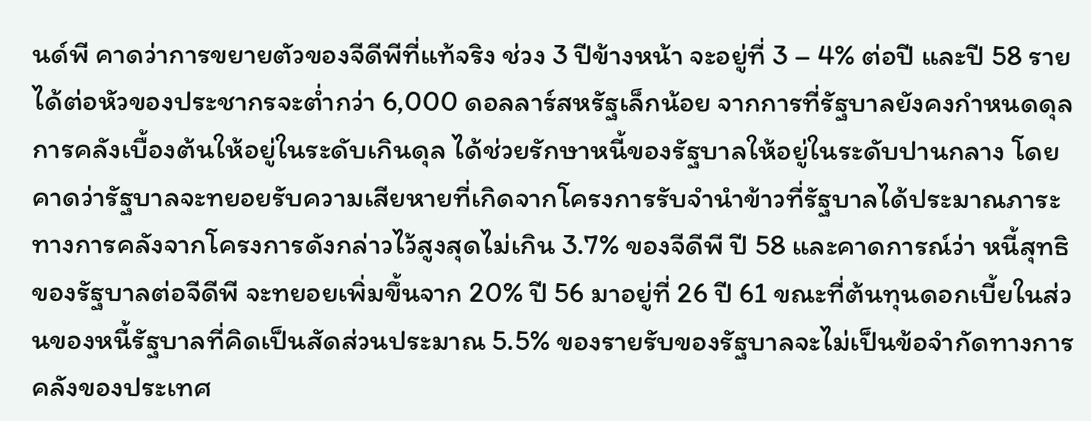นด์พี คาดว่าการขยายตัวของจีดีพีที่แท้จริง ช่วง 3 ปีข้างหน้า จะอยู่ที่ 3 – 4% ต่อปี และปี 58 รายได้ต่อหัวของประชากรจะต่ำกว่า 6,000 ดอลลาร์สหรัฐเล็กน้อย จากการที่รัฐบาลยังคงกำหนดดุลการคลังเบื้องต้นให้อยู่ในระดับเกินดุล ได้ช่วยรักษาหนี้ของรัฐบาลให้อยู่ในระดับปานกลาง โดยคาดว่ารัฐบาลจะทยอยรับความเสียหายที่เกิดจากโครงการรับจำนำข้าวที่รัฐบาลได้ประมาณภาระทางการคลังจากโครงการดังกล่าวไว้สูงสุดไม่เกิน 3.7% ของจีดีพี ปี 58 และคาดการณ์ว่า หนี้สุทธิของรัฐบาลต่อจีดีพี จะทยอยเพิ่มขึ้นจาก 20% ปี 56 มาอยู่ที่ 26 ปี 61 ขณะที่ต้นทุนดอกเบี้ยในส่วนของหนี้รัฐบาลที่คิดเป็นสัดส่วนประมาณ 5.5% ของรายรับของรัฐบาลจะไม่เป็นข้อจำกัดทางการคลังของประเทศ